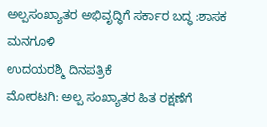ಅಲ್ಪಸಂಖ್ಯಾತರ ಅಭಿವೃದ್ಧಿಗೆ ಸರ್ಕಾರ ಬದ್ಧ :ಶಾಸಕ ಮನಗೂಳಿ
ಉದಯರಶ್ಮಿ ದಿನಪತ್ರಿಕೆ
ಮೋರಟಗಿ: ಅಲ್ಪ ಸಂಖ್ಯಾತರ ಹಿತ ರಕ್ಷಣೆಗೆ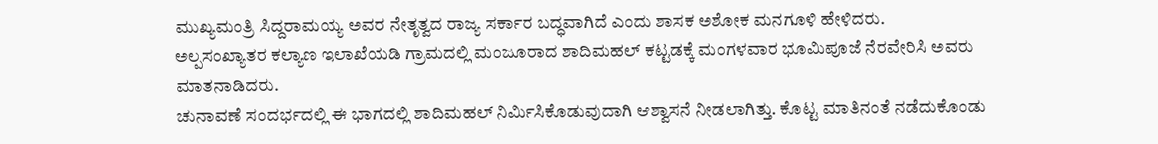ಮುಖ್ಯಮಂತ್ರಿ ಸಿದ್ದರಾಮಯ್ಯ ಅವರ ನೇತೃತ್ವದ ರಾಜ್ಯ ಸರ್ಕಾರ ಬದ್ಧವಾಗಿದೆ ಎಂದು ಶಾಸಕ ಅಶೋಕ ಮನಗೂಳಿ ಹೇಳಿದರು.
ಅಲ್ಪಸಂಖ್ಯಾತರ ಕಲ್ಯಾಣ ಇಲಾಖೆಯಡಿ ಗ್ರಾಮದಲ್ಲಿ ಮಂಜೂರಾದ ಶಾದಿಮಹಲ್ ಕಟ್ಟಡಕ್ಕೆ ಮಂಗಳವಾರ ಭೂಮಿಪೂಜೆ ನೆರವೇರಿಸಿ ಅವರು ಮಾತನಾಡಿದರು.
ಚುನಾವಣೆ ಸಂದರ್ಭದಲ್ಲಿ ಈ ಭಾಗದಲ್ಲಿ ಶಾದಿಮಹಲ್ ನಿರ್ಮಿಸಿಕೊಡುವುದಾಗಿ ಆಶ್ವಾಸನೆ ನೀಡಲಾಗಿತ್ತು. ಕೊಟ್ಟ ಮಾತಿನಂತೆ ನಡೆದುಕೊಂಡು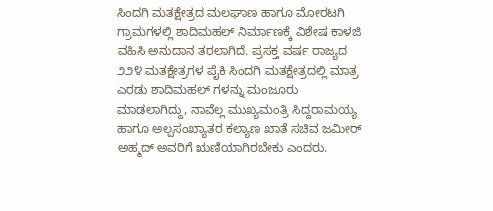ಸಿಂದಗಿ ಮತಕ್ಷೇತ್ರದ ಮಲಘಾಣ ಹಾಗೂ ಮೋರಟಗಿ ಗ್ರಾಮಗಳಲ್ಲಿ ಶಾದಿಮಹಲ್ ನಿರ್ಮಾಣಕ್ಕೆ ವಿಶೇಷ ಕಾಳಜಿ ವಹಿಸಿ ಅನುದಾನ ತರಲಾಗಿದೆ. ಪ್ರಸಕ್ತ ವರ್ಷ ರಾಜ್ಯದ ೨೨೪ ಮತಕ್ಷೇತ್ರಗಳ ಪೈಕಿ ಸಿಂದಗಿ ಮತಕ್ಷೇತ್ರದಲ್ಲಿ ಮಾತ್ರ ಎರಡು ಶಾದಿಮಹಲ್ ಗಳನ್ನು ಮಂಜೂರು ಮಾಡಲಾಗಿದ್ದು, ನಾವೆಲ್ಲ ಮುಖ್ಯಮಂತ್ರಿ ಸಿದ್ದರಾಮಯ್ಯ ಹಾಗೂ ಅಲ್ಪಸಂಖ್ಯಾತರ ಕಲ್ಯಾಣ ಖಾತೆ ಸಚಿವ ಜಮೀರ್ ಅಹ್ಮದ್ ಅವರಿಗೆ ಋಣಿಯಾಗಿರಬೇಕು ಎಂದರು.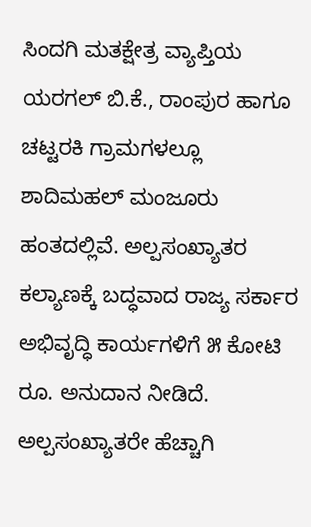ಸಿಂದಗಿ ಮತಕ್ಷೇತ್ರ ವ್ಯಾಪ್ತಿಯ ಯರಗಲ್ ಬಿ.ಕೆ., ರಾಂಪುರ ಹಾಗೂ ಚಟ್ಟರಕಿ ಗ್ರಾಮಗಳಲ್ಲೂ ಶಾದಿಮಹಲ್ ಮಂಜೂರು ಹಂತದಲ್ಲಿವೆ. ಅಲ್ಪಸಂಖ್ಯಾತರ ಕಲ್ಯಾಣಕ್ಕೆ ಬದ್ಧವಾದ ರಾಜ್ಯ ಸರ್ಕಾರ ಅಭಿವೃದ್ಧಿ ಕಾರ್ಯಗಳಿಗೆ ೫ ಕೋಟಿ ರೂ. ಅನುದಾನ ನೀಡಿದೆ. ಅಲ್ಪಸಂಖ್ಯಾತರೇ ಹೆಚ್ಚಾಗಿ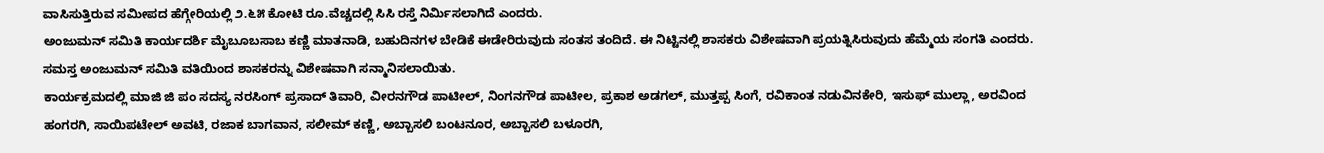ವಾಸಿಸುತ್ತಿರುವ ಸಮೀಪದ ಹೆಗ್ಗೇರಿಯಲ್ಲಿ ೨.೬೫ ಕೋಟಿ ರೂ.ವೆಚ್ಚದಲ್ಲಿ ಸಿಸಿ ರಸ್ತೆ ನಿರ್ಮಿಸಲಾಗಿದೆ ಎಂದರು.
ಅಂಜುಮನ್ ಸಮಿತಿ ಕಾರ್ಯದರ್ಶಿ ಮೈಬೂಬಸಾಬ ಕಣ್ಣಿ ಮಾತನಾಡಿ, ಬಹುದಿನಗಳ ಬೇಡಿಕೆ ಈಡೇರಿರುವುದು ಸಂತಸ ತಂದಿದೆ. ಈ ನಿಟ್ಟಿನಲ್ಲಿ ಶಾಸಕರು ವಿಶೇಷವಾಗಿ ಪ್ರಯತ್ನಿಸಿರುವುದು ಹೆಮ್ಮೆಯ ಸಂಗತಿ ಎಂದರು.
ಸಮಸ್ತ ಅಂಜುಮನ್ ಸಮಿತಿ ವತಿಯಿಂದ ಶಾಸಕರನ್ನು ವಿಶೇಷವಾಗಿ ಸನ್ಮಾನಿಸಲಾಯಿತು.
ಕಾರ್ಯಕ್ರಮದಲ್ಲಿ ಮಾಜಿ ಜಿ ಪಂ ಸದಸ್ಯ ನರಸಿಂಗ್ ಪ್ರಸಾದ್ ತಿವಾರಿ, ವೀರನಗೌಡ ಪಾಟೀಲ್, ನಿಂಗನಗೌಡ ಪಾಟೀಲ, ಪ್ರಕಾಶ ಅಡಗಲ್, ಮುತ್ತಪ್ಪ ಸಿಂಗೆ, ರವಿಕಾಂತ ನಡುವಿನಕೇರಿ, ಇಸುಫ್ ಮುಲ್ಲಾ, ಅರವಿಂದ ಹಂಗರಗಿ, ಸಾಯಿಪಟೇಲ್ ಅವಟಿ, ರಜಾಕ ಬಾಗವಾನ, ಸಲೀಮ್ ಕಣ್ಣಿ, ಅಬ್ಬಾಸಲಿ ಬಂಟನೂರ, ಅಬ್ಬಾಸಲಿ ಬಳೂರಗಿ,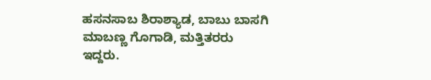ಹಸನಸಾಬ ಶಿರಾಶ್ಯಾಡ, ಬಾಬು ಬಾಸಗಿ ಮಾಬಣ್ಣ ಗೊಗಾಡಿ, ಮತ್ತಿತರರು ಇದ್ದರು.